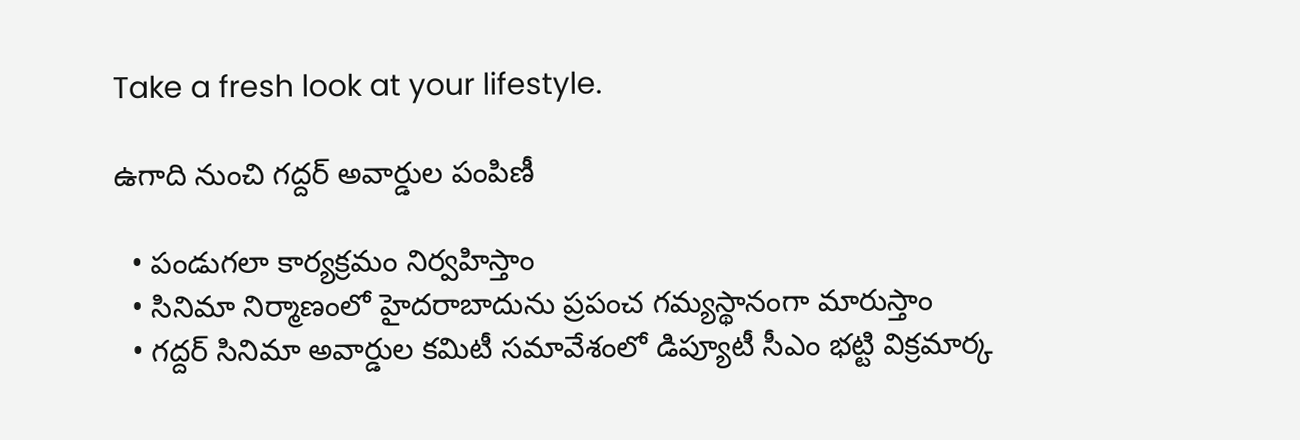Take a fresh look at your lifestyle.

ఉగాది నుంచి గద్దర్ అవార్డుల పంపిణీ

  • పండుగలా కార్యక్రమం నిర్వహిస్తాం
  • సినిమా నిర్మాణంలో హైదరాబాదును ప్రపంచ గమ్యస్థానంగా మారుస్తాం
  • గద్దర్ సినిమా అవార్డుల కమిటీ సమావేశంలో డిప్యూటీ సీఎం భట్టి విక్రమార్క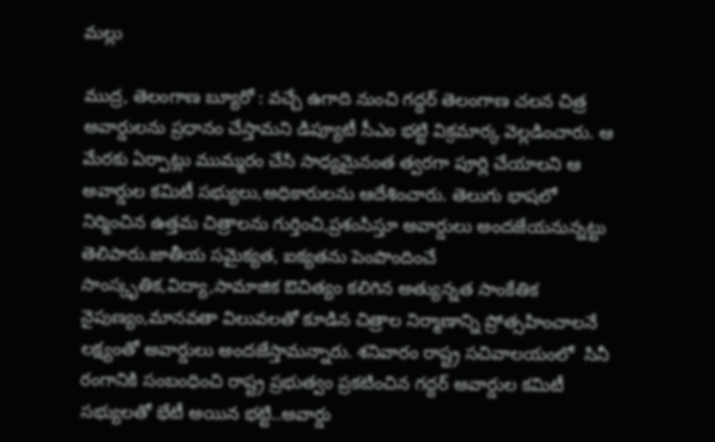మల్లు

ముద్ర, తెలంగాణ బ్యూరో : వచ్చే ఉగాది నుంచి గద్దర్ తెలంగాణ చలన చిత్ర అవార్డులను ప్రధానం చేస్తామని డిప్యూటీ సీఎం భట్టి విక్రమార్క వెల్లడించారు. ఆ మేరకు ఏర్పాట్లు ముమ్మరం చేసి సాధ్యమైనంత త్వరగా పూర్లి చేయాలని ఆ అవార్డుల కమిటీ సభ్యులు,అధికారులను ఆదేశించారు. తెలుగు భాషలో నిర్మించిన ఉత్తమ చిత్రాలను గుర్తించి,ప్రశంసిస్తూ అవార్డులు అందజేయనున్నట్టు తెలిపారు.జాతీయ సమైక్యత, ఐక్యతను పెంపొందించే సాంస్కృతిక,విద్యా,సామాజిక ఔచిత్యం కలిగిన అత్యున్నత సాంకేతిక నైపుణ్యం,మానవతా విలువలతో కూడిన చిత్రాల నిర్మాణాన్ని ప్రోత్సహించాలనే లక్ష్యంతో అవార్డులు అందజేస్తామన్నారు. శనివారం రాష్ట్ర సచివాలయంలో  సినీ రంగానికి సంబంధించి రాష్ట్ర ప్రభుత్వం ప్రకటించిన గద్దర్ అవార్డుల కమిటీ సభ్యులతో భేటీ అయిన భట్టి..అవార్డు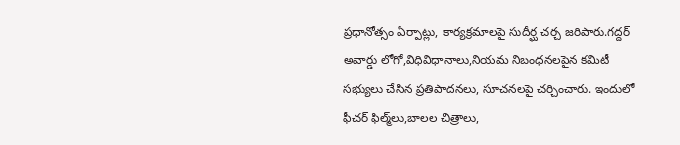ప్రధానోత్సం ఏర్పాట్లు, కార్యక్రమాలపై సుదీర్ఘ చర్చ జరిపారు.గద్దర్ అవార్డు లోగో,విధివిధానాలు,నియమ నిబంధనలపైన కమిటీ సభ్యులు చేసిన ప్రతిపాదనలు, సూచనలపై చర్చించారు. ఇందులో ఫీచర్ ఫిల్మ్‌లు,బాలల చిత్రాలు,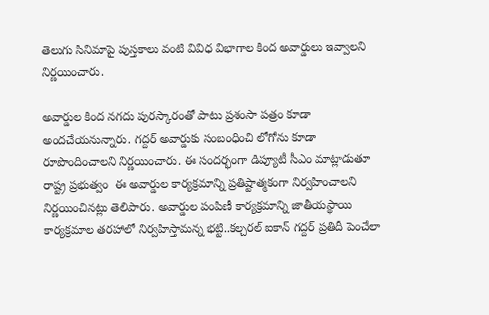తెలుగు సినిమాపై పుస్తకాలు వంటి వివిధ విభాగాల కింద అవార్డులు ఇవ్వాలని నిర్ణయించారు.

అవార్డుల కింద నగదు పురస్కారంతో పాటు ప్రశంసా పత్రం కూడా అందచేయనున్నారు. గద్దర్ అవార్డుకు సంబంధించి లోగోను కూడా రూపొందించాలని నిర్ణయించారు. ఈ సందర్భంగా డిప్యూటీ సీఎం మాట్లాడుతూ రాష్ట్ర ప్రభుత్వం  ఈ అవార్డుల కార్యక్రమాన్ని ప్రతిష్టాత్మకంగా నిర్వహించాలని నిర్ణయించినట్లు తెలిపారు. అవార్డుల పంపిణీ కార్యక్రమాన్ని జాతీయస్థాయి కార్యక్రమాల తరహాలో నిర్వహిస్తామన్న భట్టి..కల్చరల్ ఐకాన్ గద్దర్ ప్రతిదీ పెంచేలా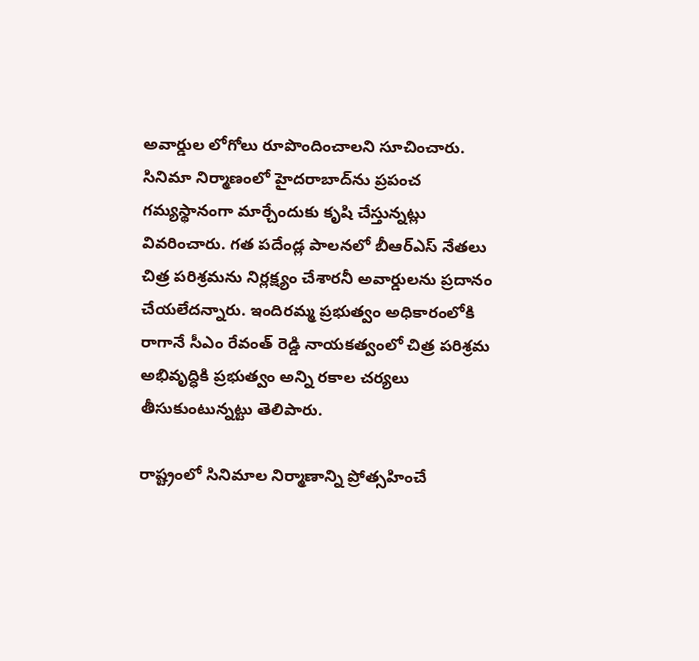అవార్డుల లోగోలు రూపొందించాలని సూచించారు. సినిమా నిర్మాణంలో హైదరాబాద్‌ను ప్రపంచ గమ్యస్థానంగా మార్చేందుకు కృషి చేస్తున్నట్లు వివరించారు. గత పదేండ్ల పాలనలో బీఆర్ఎస్ నేతలు  చిత్ర పరిశ్రమను నిర్లక్ష్యం చేశారనీ అవార్డులను ప్రదానం చేయలేదన్నారు. ఇందిరమ్మ ప్రభుత్వం అధికారంలోకి రాగానే సీఎం రేవంత్ రెడ్డి నాయకత్వంలో చిత్ర పరిశ్రమ అభివృద్ధికి ప్రభుత్వం అన్ని రకాల చర్యలు తీసుకుంటున్నట్టు తెలిపారు.

రాష్ట్రంలో సినిమాల నిర్మాణాన్ని ప్రోత్సహించే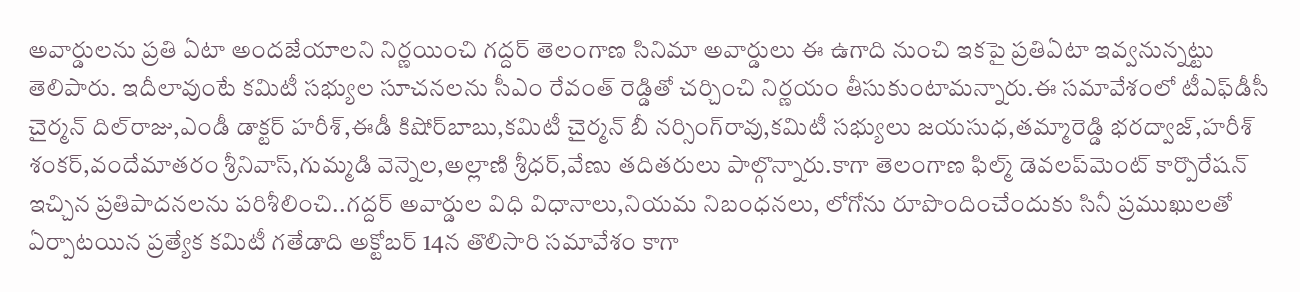అవార్డులను ప్రతి ఏటా అందజేయాలని నిర్ణయించి గద్దర్ తెలంగాణ సినిమా అవార్డులు ఈ ఉగాది నుంచి ఇకపై ప్రతిఏటా ఇవ్వనున్నట్టు తెలిపారు. ఇదీలావుంటే కమిటీ సభ్యుల సూచనలను సీఎం రేవంత్ రెడ్డితో చర్చించి నిర్ణయం తీసుకుంటామన్నారు.ఈ సమావేశంలో టీఎఫ్‌డీసీ చైర్మన్‌ దిల్‌రాజు,ఎండీ డాక్టర్‌ హరీశ్‌,ఈడీ కిషోర్‌బాబు,కమిటీ చైర్మన్‌ బీ నర్సింగ్‌రావు,కమిటీ సభ్యులు జయసుధ,తమ్మారెడ్డి భరద్వాజ్‌,హరీశ్‌ శంకర్‌,వందేమాతరం శ్రీనివాస్‌,గుమ్మడి వెన్నెల,అల్లాణి శ్రీధర్‌,వేణు తదితరులు పాల్గొన్నారు.కాగా తెలంగాణ ఫిల్మ్ డెవలప్‌మెంట్ కార్పొరేషన్ ఇచ్చిన ప్రతిపాదనలను పరిశీలించి..గద్దర్ అవార్డుల విధి విధానాలు,నియమ నిబంధనలు, లోగోను రూపొందించేందుకు సినీ ప్రముఖులతో ఏర్పాటయిన ప్రత్యేక కమిటీ గతేడాది అక్టోబర్ 14న తొలిసారి సమావేశం కాగా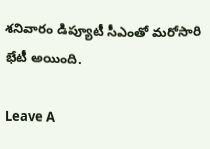శనివారం డిప్యూటీ సీఎంతో మరోసారి భేటీ అయింది.

Leave A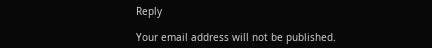Reply

Your email address will not be published.